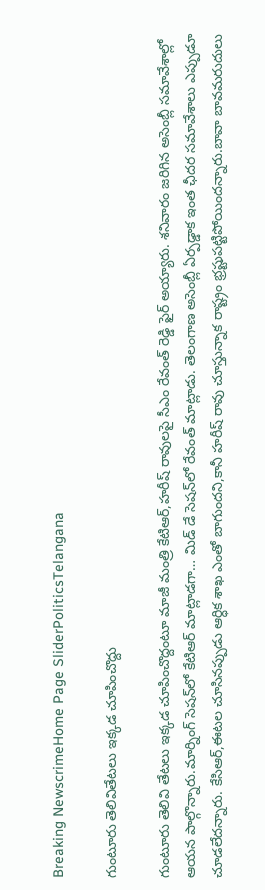Breaking NewscrimeHome Page SliderPoliticsTelangana

గుంటూరు తెలివితేట‌లు ఇక్క‌డ చూపించొద్దు

గుంటూరు తెలివి తేట‌లు ఇక్క‌డ చూపించొద్దంటూ మాజీ మంత్రి కేటిఆర్,హ‌రీష్ రావుల‌పై సీఎం రేవంత్ రెడ్డి ఫైర్ అయ్యారు. శ‌నివారం జ‌రిగిన అసెంబ్లీ స‌మావేశాల్లో ఆయ‌న పాల్గొన్నారు.మార్నింగ్ సెష‌న్‌లో కేటిఆర్ మాట్లాడ‌గా… మిడ్ డే సెష‌న్‌లో రేవంత్ మాట్లాడు. తెలంగాణ అసెంబ్లీ ఏర్ప‌డ్డాక ఇంత ఛీద‌ర స‌మావేశాలు ఎప్పుడూ చూడ‌లేద‌న్నారు. కేసిఆర్‌,ఈట‌ల చూసిన‌ప్పుడు ఆర్ధిక శాఖ ఎంతో బాగుంద‌ని,కానీ హ‌రీష్ రావు చూస్తున్నాక రాష్ట్రం భ్ర‌ష్టుప‌ట్టిపోయింద‌న్నారు.బావా బావ‌మ‌రుదులు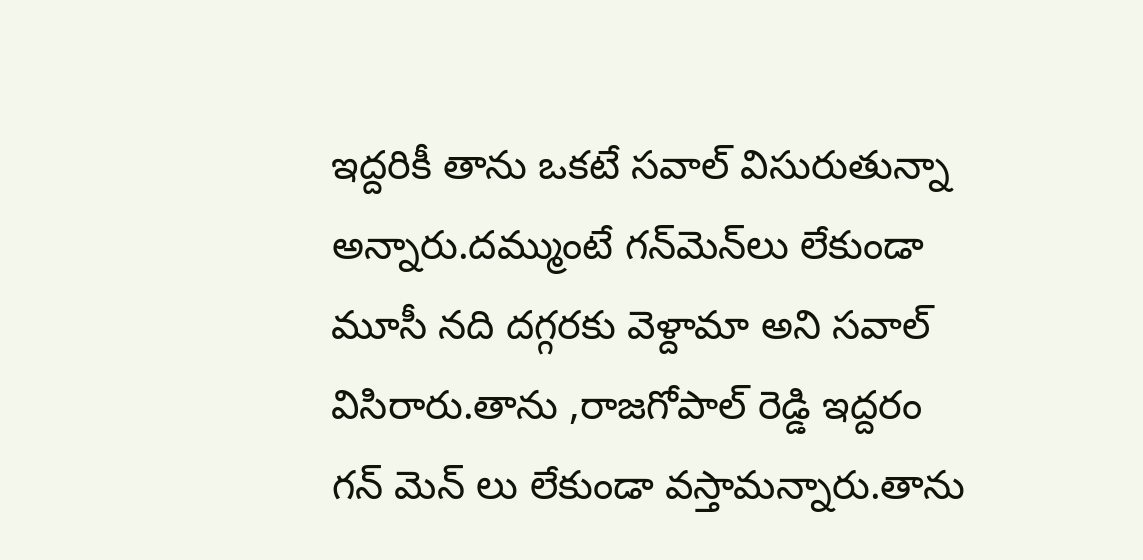ఇద్ద‌రికీ తాను ఒక‌టే స‌వాల్ విసురుతున్నా అన్నారు.ద‌మ్ముంటే గ‌న్‌మెన్‌లు లేకుండా మూసీ న‌ది ద‌గ్గ‌ర‌కు వెళ్దామా అని స‌వాల్ విసిరారు.తాను ,రాజ‌గోపాల్ రెడ్డి ఇద్ద‌రం గ‌న్ మెన్ లు లేకుండా వ‌స్తామ‌న్నారు.తాను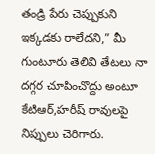తండ్రి పేరు చెప్పుకుని ఇక్క‌డ‌కు రాలేద‌ని,” మీ గుంటూరు తెలివి తేట‌లు నా ద‌గ్గ‌ర చూపించొద్దు అంటూ కేటిఆర్‌,హ‌రీష్ రావుల‌పై నిప్పులు చెరిగారు.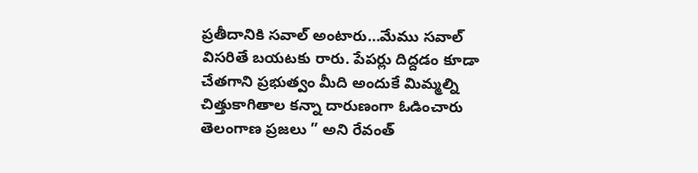ప్ర‌తీదానికి స‌వాల్ అంటారు…మేము స‌వాల్ విస‌రితే బ‌య‌ట‌కు రారు. పేప‌ర్లు దిద్ద‌డం కూడా చేత‌గాని ప్ర‌భుత్వం మీది అందుకే మిమ్మ‌ల్ని చిత్తుకాగితాల క‌న్నా దారుణంగా ఓడించారు తెలంగాణ ప్ర‌జ‌లు ” అని రేవంత్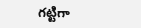గ‌ట్టిగా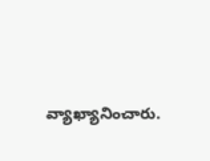వ్యాఖ్యానించారు.